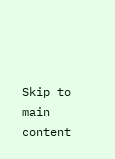Skip to main content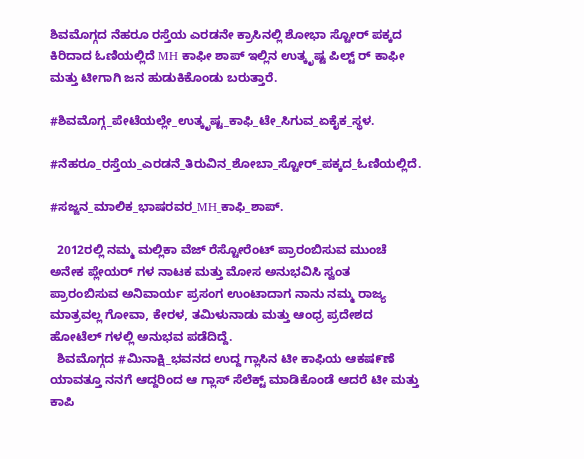ಶಿವಮೊಗ್ಗದ ನೆಹರೂ ರಸ್ತೆಯ ಎರಡನೇ ಕ್ರಾಸಿನಲ್ಲಿ ಶೋಭಾ ಸ್ಟೋರ್ ಪಕ್ಕದ ಕಿರಿದಾದ ಓಣಿಯಲ್ಲಿದೆ MH ಕಾಫೀ ಶಾಪ್ ಇಲ್ಲಿನ ಉತ್ಕೃಷ್ಟ ಪಿಲ್ಟ್ ರ್ ಕಾಫೀ ಮತ್ತು ಟೀಗಾಗಿ ಜನ ಹುಡುಕಿಕೊಂಡು ಬರುತ್ತಾರೆ.

#ಶಿವಮೊಗ್ಗ_ಪೇಟೆಯಲ್ಲೇ_ಉತ್ಕೃಷ್ಟ_ಕಾಫಿ_ಟೇ_ಸಿಗುವ_ಏಕೈಕ_ಸ್ಥಳ.

#ನೆಹರೂ_ರಸ್ತೆಯ_ಎರಡನೆ_ತಿರುವಿನ_ಶೋಬಾ_ಸ್ಟೋರ್_ಪಕ್ಕದ_ಓಣಿಯಲ್ಲಿದೆ.

#ಸಜ್ಜನ_ಮಾಲಿಕ_ಭಾಷರವರ_MH_ಕಾಫಿ_ಶಾಪ್.

  2012ರಲ್ಲಿ ನಮ್ಮ ಮಲ್ಲಿಕಾ ವೆಜ್ ರೆಸ್ಟೋರೆಂಟ್ ಪ್ರಾರಂಬಿಸುವ ಮುಂಚೆ ಅನೇಕ ಪ್ಲೇಯರ್ ಗಳ ನಾಟಕ ಮತ್ತು ಮೋಸ ಅನುಭವಿಸಿ ಸ್ವಂತ ಪ್ರಾರಂಬಿಸುವ ಅನಿವಾರ್ಯ ಪ್ರಸಂಗ ಉಂಟಾದಾಗ ನಾನು ನಮ್ಮ ರಾಜ್ಯ ಮಾತ್ರವಲ್ಲ ಗೋವಾ, ಕೇರಳ, ತಮಿಳುನಾಡು ಮತ್ತು ಆಂಧ್ರ ಪ್ರದೇಶದ ಹೋಟೆಲ್ ಗಳಲ್ಲಿ ಅನುಭವ ಪಡೆದಿದ್ದೆ.
  ಶಿವಮೊಗ್ಗದ #ಮಿನಾಕ್ಷಿ_ಭವನದ ಉದ್ದ ಗ್ಲಾಸಿನ ಟೀ ಕಾಫಿಯ ಆಕಷ೯ಣೆ ಯಾವತ್ತೂ ನನಗೆ ಆದ್ದರಿಂದ ಆ ಗ್ಲಾಸ್ ಸೆಲೆಕ್ಟ್ ಮಾಡಿಕೊಂಡೆ ಆದರೆ ಟೀ ಮತ್ತು ಕಾಪಿ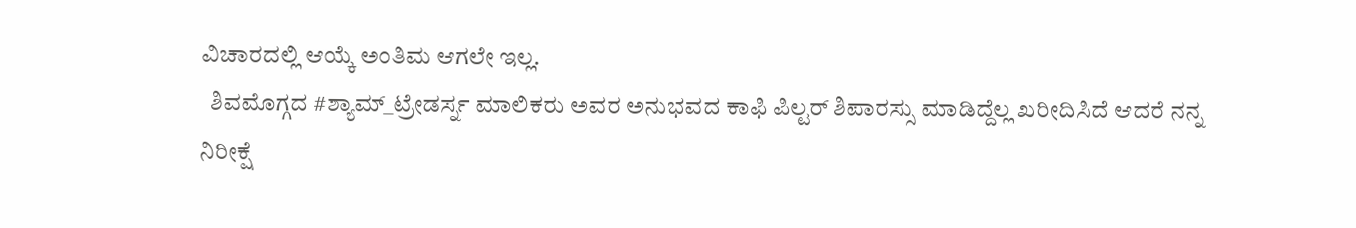ವಿಚಾರದಲ್ಲಿ ಆಯ್ಕೆ ಅಂತಿಮ ಆಗಲೇ ಇಲ್ಲ.
  ಶಿವಮೊಗ್ಗದ #ಶ್ಯಾಮ್_ಟ್ರೇಡರ್ಸ್ನ ಮಾಲಿಕರು ಅವರ ಅನುಭವದ ಕಾಫಿ ಪಿಲ್ಟರ್ ಶಿಪಾರಸ್ಸು ಮಾಡಿದ್ದೆಲ್ಲ ಖರೀದಿಸಿದೆ ಆದರೆ ನನ್ನ ನಿರೀಕ್ಷೆ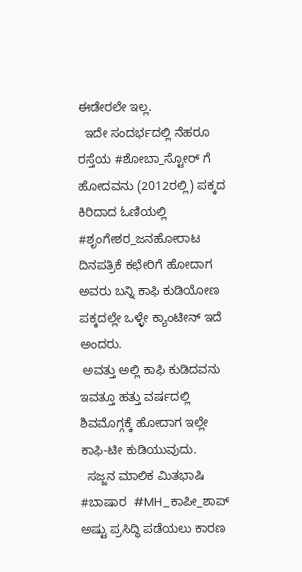ಈಡೇರಲೇ ಇಲ್ಲ.
  ಇದೇ ಸಂದರ್ಭದಲ್ಲಿ ನೆಹರೂ ರಸ್ತೆಯ #ಶೋಬಾ_ಸ್ಟೋರ್ ಗೆ ಹೋದವನು (2012ರಲ್ಲಿ) ಪಕ್ಕದ ಕಿರಿದಾದ ಓಣಿಯಲ್ಲಿ #ಶೃಂಗೇಶರ_ಜನಹೋರಾಟ ದಿನಪತ್ರಿಕೆ ಕಛೇರಿಗೆ ಹೋದಾಗ ಅವರು ಬನ್ನಿ ಕಾಫಿ ಕುಡಿಯೋಣ ಪಕ್ಕದಲ್ಲೇ ಒಳ್ಳೇ ಕ್ಯಾಂಟೀನ್ ಇದೆ ಅಂದರು.
 ಅವತ್ತು ಅಲ್ಲಿ ಕಾಫಿ ಕುಡಿದವನು ಇವತ್ತೂ ಹತ್ತು ವರ್ಷದಲ್ಲಿ ಶಿವಮೊಗ್ಗಕ್ಕೆ ಹೋದಾಗ ಇಲ್ಲೇ ಕಾಫಿ-ಟೀ ಕುಡಿಯುವುದು.
  ಸಜ್ಜನ ಮಾಲಿಕ ಮಿತಭಾಷಿ #ಬಾಷಾರ  #MH_ಕಾಪೀ_ಶಾಪ್ ಅಷ್ಟು ಪ್ರಸಿದ್ಧಿ ಪಡೆಯಲು ಕಾರಣ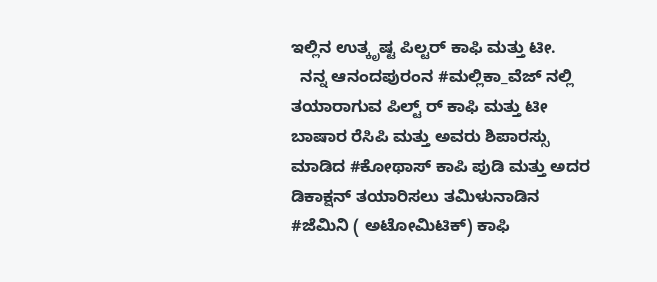ಇಲ್ಲಿನ ಉತ್ಕೃಷ್ಟ ಪಿಲ್ಟರ್ ಕಾಫಿ ಮತ್ತು ಟೀ.
  ನನ್ನ ಆನಂದಪುರಂನ #ಮಲ್ಲಿಕಾ_ವೆಜ್ ನಲ್ಲಿ ತಯಾರಾಗುವ ಪಿಲ್ಟ್ ರ್ ಕಾಫಿ ಮತ್ತು ಟೀ ಬಾಷಾರ ರೆಸಿಪಿ ಮತ್ತು ಅವರು ಶಿಪಾರಸ್ಸು ಮಾಡಿದ #ಕೋಥಾಸ್ ಕಾಪಿ ಪುಡಿ ಮತ್ತು ಅದರ ಡಿಕಾಕ್ಷನ್ ತಯಾರಿಸಲು ತಮಿಳುನಾಡಿನ #ಜೆಮಿನಿ ( ಅಟೋಮಿಟಿಕ್) ಕಾಫಿ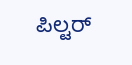ಪಿಲ್ಟರ್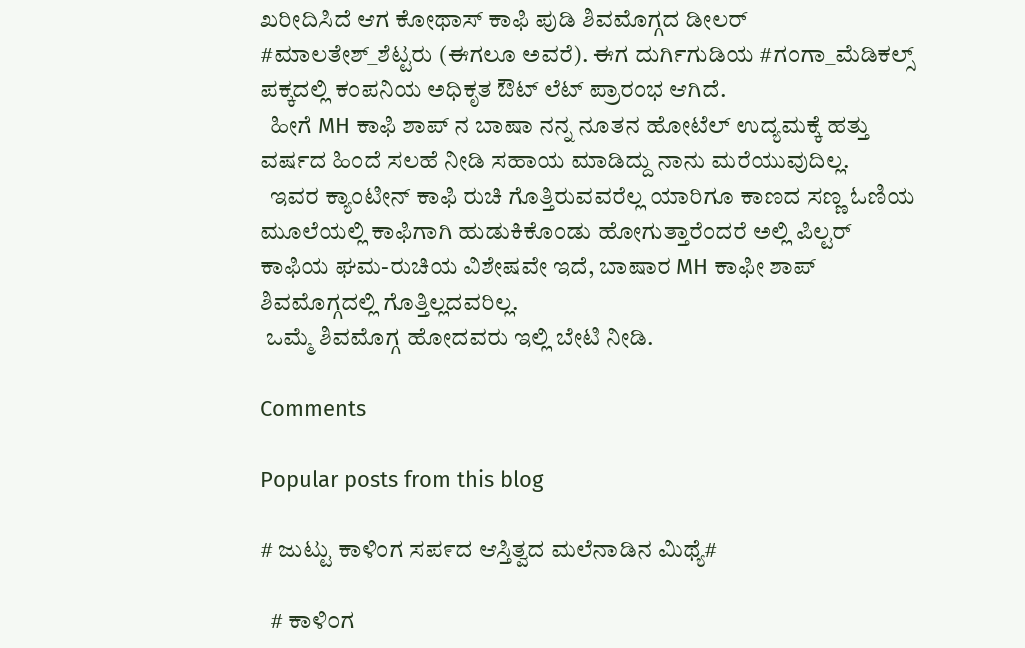ಖರೀದಿಸಿದೆ ಆಗ ಕೋಥಾಸ್ ಕಾಫಿ ಪುಡಿ ಶಿವಮೊಗ್ಗದ ಡೀಲರ್ #ಮಾಲತೇಶ್_ಶೆಟ್ಟರು (ಈಗಲೂ ಅವರೆ). ಈಗ ದುರ್ಗಿಗುಡಿಯ #ಗಂಗಾ_ಮೆಡಿಕಲ್ಸ್ ಪಕ್ಕದಲ್ಲಿ ಕಂಪನಿಯ ಅಧಿಕೃತ ಔಟ್ ಲೆಟ್ ಪ್ರಾರಂಭ ಆಗಿದೆ.
  ಹೀಗೆ MH ಕಾಫಿ ಶಾಪ್ ನ ಬಾಷಾ ನನ್ನ ನೂತನ ಹೋಟೆಲ್ ಉದ್ಯಮಕ್ಕೆ ಹತ್ತು ವರ್ಷದ ಹಿಂದೆ ಸಲಹೆ ನೀಡಿ ಸಹಾಯ ಮಾಡಿದ್ದು ನಾನು ಮರೆಯುವುದಿಲ್ಲ.
  ಇವರ ಕ್ಯಾಂಟೀನ್ ಕಾಫಿ ರುಚಿ ಗೊತ್ತಿರುವವರೆಲ್ಲ ಯಾರಿಗೂ ಕಾಣದ ಸಣ್ಣ ಓಣಿಯ ಮೂಲೆಯಲ್ಲಿ ಕಾಫಿಗಾಗಿ ಹುಡುಕಿಕೊಂಡು ಹೋಗುತ್ತಾರೆಂದರೆ ಅಲ್ಲಿ ಪಿಲ್ಟರ್ ಕಾಫಿಯ ಘಮ-ರುಚಿಯ ವಿಶೇಷವೇ ಇದೆ, ಬಾಷಾರ MH ಕಾಫೀ ಶಾಪ್ ಶಿವಮೊಗ್ಗದಲ್ಲಿ ಗೊತ್ತಿಲ್ಲದವರಿಲ್ಲ.
 ಒಮ್ಮೆ ಶಿವಮೊಗ್ಗ ಹೋದವರು ಇಲ್ಲಿ ಬೇಟಿ ನೀಡಿ.

Comments

Popular posts from this blog

# ಜುಟ್ಟು ಕಾಳಿಂಗ ಸಪ೯ದ ಆಸ್ತಿತ್ವದ ಮಲೆನಾಡಿನ ಮಿಥ್ಯೆ#

  # ಕಾಳಿ೦ಗ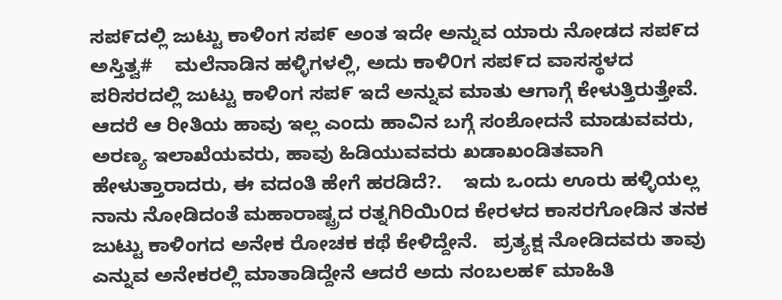ಸಪ೯ದಲ್ಲಿ ಜುಟ್ಟು ಕಾಳಿಂಗ ಸಪ೯ ಅಂತ ಇದೇ ಅನ್ನುವ ಯಾರು ನೋಡದ ಸಪ೯ದ ಅಸ್ತಿತ್ವ#    ಮಲೆನಾಡಿನ ಹಳ್ಳಿಗಳಲ್ಲಿ, ಅದು ಕಾಳಿ೦ಗ ಸಪ೯ದ ವಾಸಸ್ಥಳದ ಪರಿಸರದಲ್ಲಿ ಜುಟ್ಟು ಕಾಳಿಂಗ ಸಪ೯ ಇದೆ ಅನ್ನುವ ಮಾತು ಆಗಾಗ್ಗೆ ಕೇಳುತ್ತಿರುತ್ತೇವೆ. ಆದರೆ ಆ ರೀತಿಯ ಹಾವು ಇಲ್ಲ ಎಂದು ಹಾವಿನ ಬಗ್ಗೆ ಸಂಶೋದನೆ ಮಾಡುವವರು, ಅರಣ್ಯ ಇಲಾಖೆಯವರು, ಹಾವು ಹಿಡಿಯುವವರು ಖಡಾಖಂಡಿತವಾಗಿ ಹೇಳುತ್ತಾರಾದರು, ಈ ವದಂತಿ ಹೇಗೆ ಹರಡಿದೆ?.    ಇದು ಒಂದು ಊರು ಹಳ್ಳಿಯಲ್ಲ ನಾನು ನೋಡಿದಂತೆ ಮಹಾರಾಷ್ಟ್ರದ ರತ್ನಗಿರಿಯಿ೦ದ ಕೇರಳದ ಕಾಸರಗೋಡಿನ ತನಕ ಜುಟ್ಟು ಕಾಳಿಂಗದ ಅನೇಕ ರೋಚಕ ಕಥೆ ಕೇಳಿದ್ದೇನೆ.   ಪ್ರತ್ಯಕ್ಷ ನೋಡಿದವರು ತಾವು ಎನ್ನುವ ಅನೇಕರಲ್ಲಿ ಮಾತಾಡಿದ್ದೇನೆ ಆದರೆ ಅದು ನಂಬಲಹ೯ ಮಾಹಿತಿ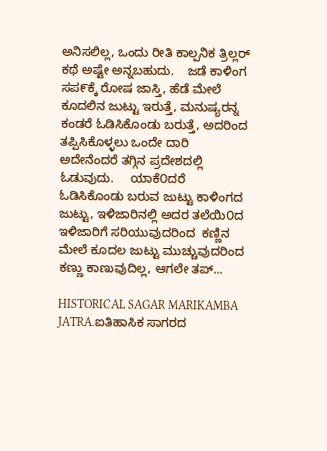ಅನಿಸಲಿಲ್ಲ, ಒಂದು ರೀತಿ ಕಾಲ್ಪನಿಕ ತ್ರಿಲ್ಲರ್ ಕಥೆ ಅಷ್ಟೇ ಅನ್ನಬಹುದು.    ಜಡೆ ಕಾಳಿಂಗ ಸಪ೯ಕ್ಕೆ ರೋಷ ಜಾಸ್ತಿ, ಹೆಡೆ ಮೇಲೆ ಕೂದಲಿನ ಜುಟ್ಟು ಇರುತ್ತೆ, ಮನುಷ್ಯರನ್ನ ಕಂಡರೆ ಓಡಿಸಿಕೊಂಡು ಬರುತ್ತೆ, ಅದರಿಂದ ತಪ್ಪಿಸಿಕೊಳ್ಳಲು ಒಂದೇ ದಾರಿ ಅದೇನೆಂದರೆ ತಗ್ಗಿನ ಪ್ರದೇಶದಲ್ಲಿ ಓಡುವುದು.     ಯಾಕೆ೦ದರೆ ಓಡಿಸಿಕೊಂಡು ಬರುವ ಜುಟ್ಟು ಕಾಳಿಂಗದ ಜುಟ್ಟು, ಇಳಿಜಾರಿನಲ್ಲಿ ಅದರ ತಲೆಯಿ೦ದ ಇಳಿಜಾರಿಗೆ ಸರಿಯುವುದರಿಂದ  ಕಣ್ಣಿನ ಮೇಲೆ ಕೂದಲ ಜುಟ್ಟು ಮುಚ್ಚುವುದರಿಂದ ಕಣ್ಣು ಕಾಣುವುದಿಲ್ಲ, ಆಗಲೇ ತಪ್...

HISTORICAL SAGAR MARIKAMBA JATRA.ಐತಿಹಾಸಿಕ ಸಾಗರದ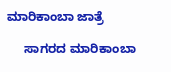ಮಾರಿಕಾಂಬಾ ಜಾತ್ರೆ

     ಸಾಗರದ ಮಾರಿಕಾಂಬಾ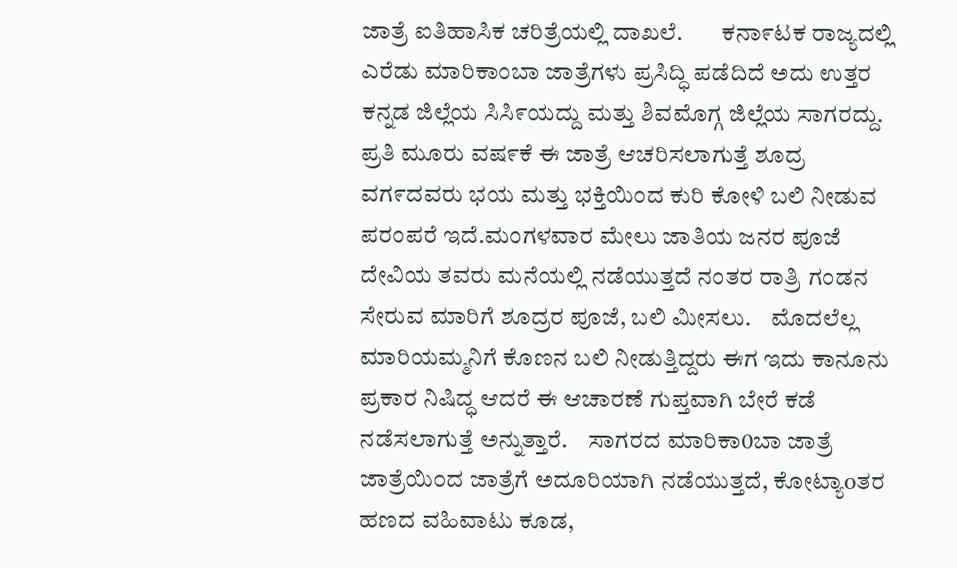ಜಾತ್ರೆ ಐತಿಹಾಸಿಕ ಚರಿತ್ರೆಯಲ್ಲಿ ದಾಖಲೆ.        ಕನಾ೯ಟಕ ರಾಜ್ಯದಲ್ಲಿ ಎರೆಡು ಮಾರಿಕಾಂಬಾ ಜಾತ್ರೆಗಳು ಪ್ರಸಿದ್ಧಿ ಪಡೆದಿದೆ ಅದು ಉತ್ತರ ಕನ್ನಡ ಜಿಲ್ಲೆಯ ಸಿಸಿ೯ಯದ್ದು ಮತ್ತು ಶಿವಮೊಗ್ಗ ಜಿಲ್ಲೆಯ ಸಾಗರದ್ದು.    ಪ್ರತಿ ಮೂರು ವಷ೯ಕೆ ಈ ಜಾತ್ರೆ ಆಚರಿಸಲಾಗುತ್ತೆ ಶೂದ್ರ ವಗ೯ದವರು ಭಯ ಮತ್ತು ಭಕ್ತಿಯಿಂದ ಕುರಿ ಕೋಳಿ ಬಲಿ ನೀಡುವ ಪರಂಪರೆ ಇದೆ.ಮಂಗಳವಾರ ಮೇಲು ಜಾತಿಯ ಜನರ ಪೂಜೆ ದೇವಿಯ ತವರು ಮನೆಯಲ್ಲಿ ನಡೆಯುತ್ತದೆ ನಂತರ ರಾತ್ರಿ ಗಂಡನ ಸೇರುವ ಮಾರಿಗೆ ಶೂದ್ರರ ಪೂಜೆ, ಬಲಿ ಮೀಸಲು.    ಮೊದಲೆಲ್ಲ ಮಾರಿಯಮ್ಮನಿಗೆ ಕೊಣನ ಬಲಿ ನೀಡುತ್ತಿದ್ದರು ಈಗ ಇದು ಕಾನೂನು ಪ್ರಕಾರ ನಿಷಿದ್ಧ ಆದರೆ ಈ ಆಚಾರಣೆ ಗುಪ್ತವಾಗಿ ಬೇರೆ ಕಡೆ ನಡೆಸಲಾಗುತ್ತೆ ಅನ್ನುತ್ತಾರೆ.    ಸಾಗರದ ಮಾರಿಕಾ0ಬಾ ಜಾತ್ರೆ ಜಾತ್ರೆಯಿ೦ದ ಜಾತ್ರೆಗೆ ಅದೂರಿಯಾಗಿ ನಡೆಯುತ್ತದೆ, ಕೋಟ್ಯಾoತರ ಹಣದ ವಹಿವಾಟು ಕೂಡ,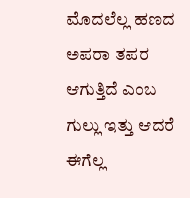ಮೊದಲೆಲ್ಲ ಹಣದ ಅಪರಾ ತಪರ ಆಗುತ್ತಿದೆ ಎಂಬ ಗುಲ್ಲು ಇತ್ತು ಆದರೆ ಈಗೆಲ್ಲ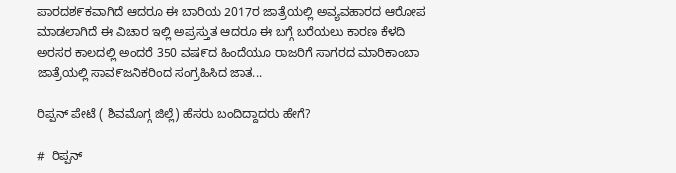ಪಾರದಶ೯ಕವಾಗಿದೆ ಆದರೂ ಈ ಬಾರಿಯ 2017ರ ಜಾತ್ರೆಯಲ್ಲಿ ಅವ್ಯವಹಾರದ ಆರೋಪ ಮಾಡಲಾಗಿದೆ ಈ ವಿಚಾರ ಇಲ್ಲಿ ಅಪ್ರಸ್ತುತ ಆದರೂ ಈ ಬಗ್ಗೆ ಬರೆಯಲು ಕಾರಣ ಕೆಳದಿ ಅರಸರ ಕಾಲದಲ್ಲಿ ಅಂದರೆ 350 ವಷ೯ದ ಹಿಂದೆಯೂ ರಾಜರಿಗೆ ಸಾಗರದ ಮಾರಿಕಾಂಬಾ ಜಾತ್ರೆಯಲ್ಲಿ ಸಾವ೯ಜನಿಕರಿಂದ ಸಂಗ್ರಹಿಸಿದ ಜಾತ...

ರಿಪ್ಪನ್ ಪೇಟೆ ( ಶಿವಮೊಗ್ಗ ಜಿಲ್ಲೆ) ಹೆಸರು ಬಂದಿದ್ದಾದರು ಹೇಗೆ?

#  ರಿಪ್ಪನ್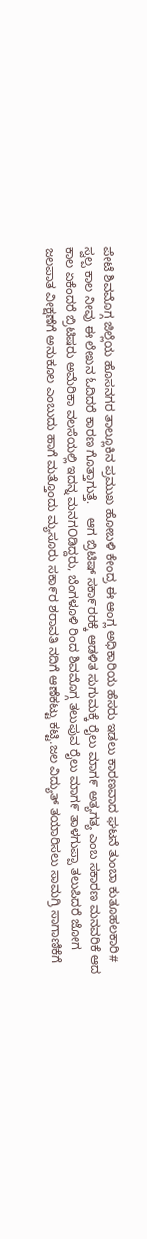ಪೇಟೆ ಶಿವಮೊಗ್ಗ ಜಿಲ್ಲೆಯ ಹೊಸನಗರ ತಾಲ್ಲೂಕಿನ ಪ್ರಮುಖ ಹೋಬಳಿ ಕೇಂದ್ರ ಈ ಆಂಗ್ಲ ಅಧಿಕಾರಿಯ ಹೆಸರು ಇಡಲು ಕಾರಣವಾದ ಘಟನೆ ತುಂಬಾ ಕುತೂಹಲಕಾರಿ# ಸ್ವಲ್ಪ ಕಾಲ ನೀವು ಈ ಲೇಖನ ಓದಿದರೆ ಕಾರಣ ಗೊತ್ತಾಗುತ್ತೆ.    ಆಗ ಬ್ರಿಟಿಷ್ ಸಕಾ೯ರರಕ್ಕೆ ಆಡಳಿತ ಸುಗುಮಕ್ಕೆ ರೈಲು ಮಾಗ೯ ಅತ್ಯಗತ್ಯ ಎಂಬ ಸಕಾರಣ ಮನವರಿಕೆ ಆದ ಕಾಲ ಏಕೆಂದರೆ ಬ್ರಿಟಿಷರು ಅಮೆರಿಕಾ ವಲಸೆಯಲ್ಲಿ ಇದನ್ನ ಮನಗOಡಿದ್ದರು, ಬೆಂಗಳೂಳಿ ರಿಂದ ಶಿವಮೊಗ್ಗ ತಲುಪುವ ರೈಲು ಮಾಗ೯ ತಾಳಗುಪ್ಪಾ ತಲುಪಿದರೆ ಜೋಗ ಜಲಪಾತ ವೀಕ್ಷಣೆಗೆ ಅನುಕೂಲ ಎಂಬುದು ಹಾಗೆ ಮತ್ತೊಂದು ಮ್ಯಸೂರು ಸಕಾ೯ರ ಶರಾವತಿ ನದಿಗೆ ಆಣೆಕಟ್ಟು ಕಟ್ಟಿ.ಜಲ ವಿದ್ಯುತ್ ತಯಾರಿಸಲು ಸಾಮಗ್ರಿ ಸಾಗಾಣಿಕೆಗೆ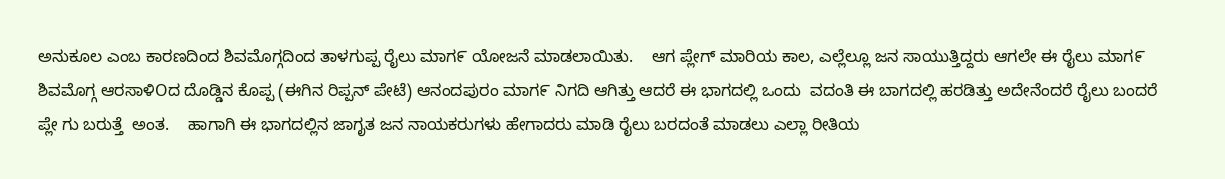ಅನುಕೂಲ ಎಂಬ ಕಾರಣದಿಂದ ಶಿವಮೊಗ್ಗದಿಂದ ತಾಳಗುಪ್ಪ ರೈಲು ಮಾಗ೯ ಯೋಜನೆ ಮಾಡಲಾಯಿತು.    ಆಗ ಪ್ಲೇಗ್ ಮಾರಿಯ ಕಾಲ, ಎಲ್ಲೆಲ್ಲೂ ಜನ ಸಾಯುತ್ತಿದ್ದರು ಆಗಲೇ ಈ ರೈಲು ಮಾಗ೯ ಶಿವಮೊಗ್ಗ ಆರಸಾಳಿOದ ದೊಡ್ಡಿನ ಕೊಪ್ಪ (ಈಗಿನ ರಿಪ್ಪನ್ ಪೇಟೆ) ಆನಂದಪುರಂ ಮಾಗ೯ ನಿಗದಿ ಆಗಿತ್ತು ಆದರೆ ಈ ಭಾಗದಲ್ಲಿ ಒಂದು  ವದಂತಿ ಈ ಬಾಗದಲ್ಲಿ ಹರಡಿತ್ತು ಅದೇನೆಂದರೆ ರೈಲು ಬಂದರೆ ಪ್ಲೇ ಗು ಬರುತ್ತೆ  ಅಂತ.    ಹಾಗಾಗಿ ಈ ಭಾಗದಲ್ಲಿನ ಜಾಗೃತ ಜನ ನಾಯಕರುಗಳು ಹೇಗಾದರು ಮಾಡಿ ರೈಲು ಬರದಂತೆ ಮಾಡಲು ಎಲ್ಲಾ ರೀತಿಯ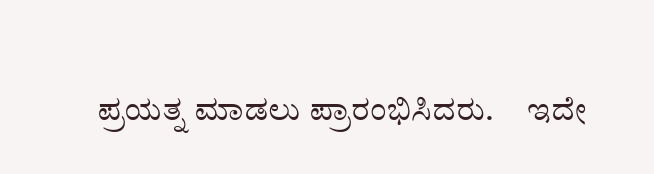ಪ್ರಯತ್ನ ಮಾಡಲು ಪ್ರಾರಂಭಿಸಿದರು.     ಇದೇ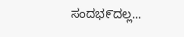ಸಂದಭ೯ದಲ್ಲ...